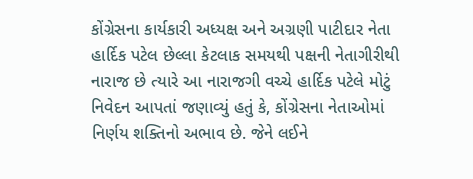કોંગ્રેસના કાર્યકારી અધ્યક્ષ અને અગ્રણી પાટીદાર નેતા હાર્દિક પટેલ છેલ્લા કેટલાક સમયથી પક્ષની નેતાગીરીથી નારાજ છે ત્યારે આ નારાજગી વચ્ચે હાર્દિક પટેલે મોટું નિવેદન આપતાં જણાવ્યું હતું કે, કોંગ્રેસના નેતાઓમાં નિર્ણય શક્તિનો અભાવ છે. જેને લઈને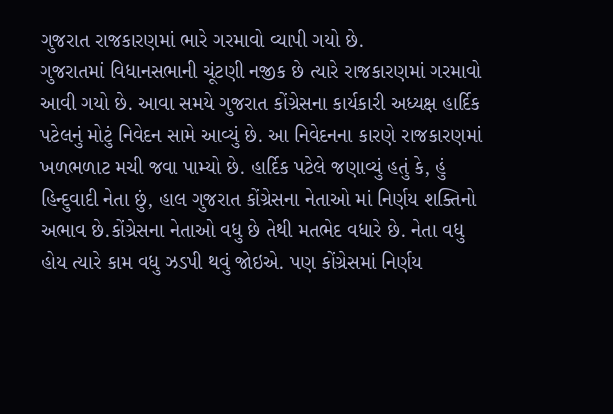ગુજરાત રાજકારણમાં ભારે ગરમાવો વ્યાપી ગયો છે.
ગુજરાતમાં વિધાનસભાની ચૂંટણી નજીક છે ત્યારે રાજકારણમાં ગરમાવો આવી ગયો છે. આવા સમયે ગુજરાત કોંગ્રેસના કાર્યકારી અધ્યક્ષ હાર્દિક પટેલનું મોટું નિવેદન સામે આવ્યું છે. આ નિવેદનના કારણે રાજકારણમાં ખળભળાટ મચી જવા પામ્યો છે. હાર્દિક પટેલે જણાવ્યું હતું કે, હું હિન્દુવાદી નેતા છું, હાલ ગુજરાત કોંગ્રેસના નેતાઓ માં નિર્ણય શક્તિનો અભાવ છે.કોંગ્રેસના નેતાઓ વધુ છે તેથી મતભેદ વધારે છે. નેતા વધુ હોય ત્યારે કામ વધુ ઝડપી થવું જોઇએ. પણ કોંગ્રેસમાં નિર્ણય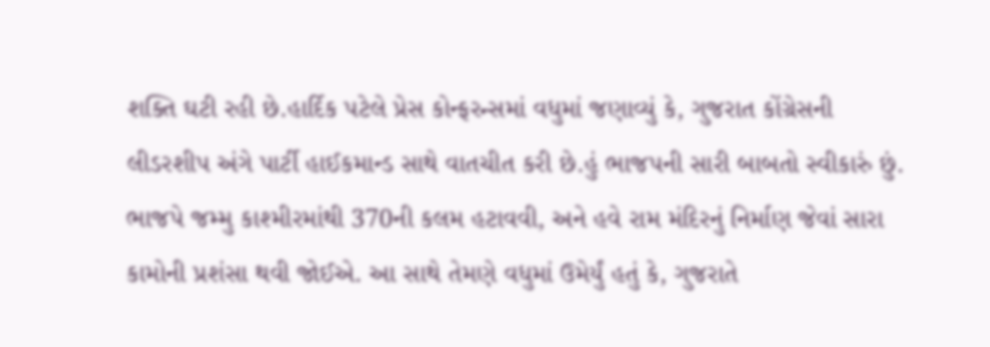શક્તિ ઘટી રહી છે.હાર્દિક પટેલે પ્રેસ કોન્ફરન્સમાં વધુમાં જણાવ્યું કે, ગુજરાત કોંગ્રેસની લીડરશીપ અંગે પાર્ટી હાઈકમાન્ડ સાથે વાતચીત કરી છે.હું ભાજપની સારી બાબતો સ્વીકારું છું. ભાજપે જમ્મુ કાશ્મીરમાંથી 370ની કલમ હટાવવી, અને હવે રામ મંદિરનું નિર્માણ જેવાં સારા કામોની પ્રશંસા થવી જોઈએ. આ સાથે તેમણે વધુમાં ઉમેર્યું હતું કે, ગુજરાતે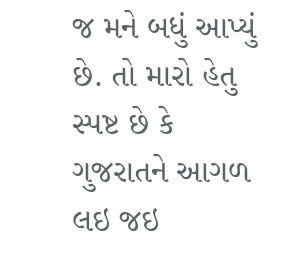જ મને બધું આપ્યું છે. તો મારો હેતુ સ્પષ્ટ છે કે ગુજરાતને આગળ લઇ જઇ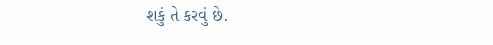શકું તે કરવું છે.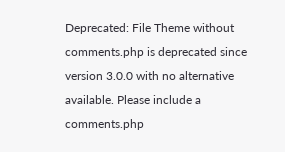Deprecated: File Theme without comments.php is deprecated since version 3.0.0 with no alternative available. Please include a comments.php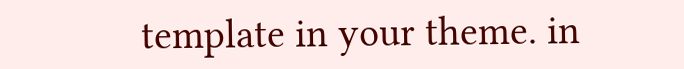template in your theme. in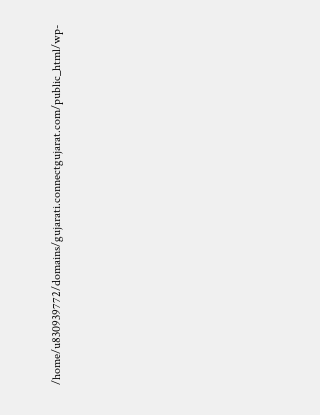/home/u830939772/domains/gujarati.connectgujarat.com/public_html/wp-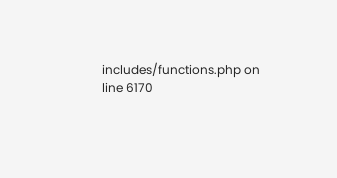includes/functions.php on line 6170